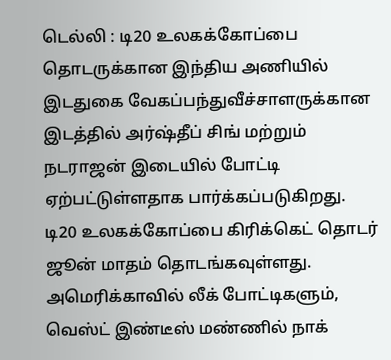டெல்லி : டி20 உலகக்கோப்பை தொடருக்கான இந்திய அணியில் இடதுகை வேகப்பந்துவீச்சாளருக்கான இடத்தில் அர்ஷ்தீப் சிங் மற்றும் நடராஜன் இடையில் போட்டி ஏற்பட்டுள்ளதாக பார்க்கப்படுகிறது.
டி20 உலகக்கோப்பை கிரிக்கெட் தொடர் ஜூன் மாதம் தொடங்கவுள்ளது. அமெரிக்காவில் லீக் போட்டிகளும், வெஸ்ட் இண்டீஸ் மண்ணில் நாக்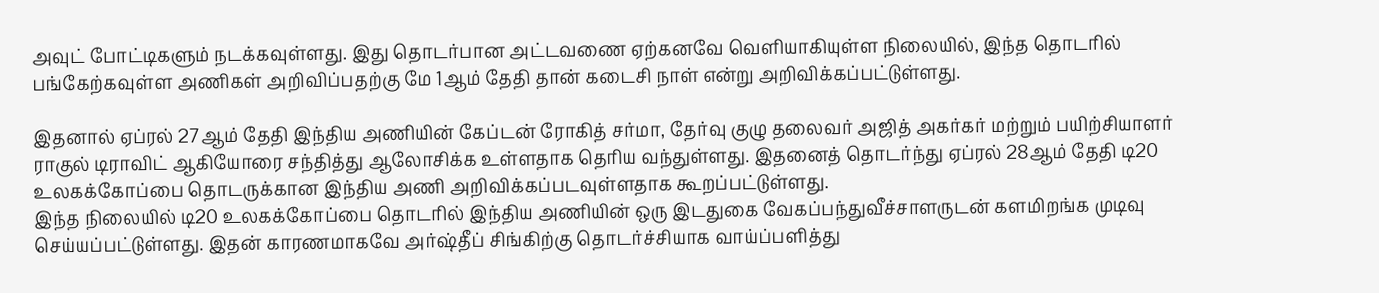அவுட் போட்டிகளும் நடக்கவுள்ளது. இது தொடர்பான அட்டவணை ஏற்கனவே வெளியாகியுள்ள நிலையில், இந்த தொடரில் பங்கேற்கவுள்ள அணிகள் அறிவிப்பதற்கு மே 1ஆம் தேதி தான் கடைசி நாள் என்று அறிவிக்கப்பட்டுள்ளது.

இதனால் ஏப்ரல் 27ஆம் தேதி இந்திய அணியின் கேப்டன் ரோகித் சர்மா, தேர்வு குழு தலைவர் அஜித் அகர்கர் மற்றும் பயிற்சியாளர் ராகுல் டிராவிட் ஆகியோரை சந்தித்து ஆலோசிக்க உள்ளதாக தெரிய வந்துள்ளது. இதனைத் தொடர்ந்து ஏப்ரல் 28ஆம் தேதி டி20 உலகக்கோப்பை தொடருக்கான இந்திய அணி அறிவிக்கப்படவுள்ளதாக கூறப்பட்டுள்ளது.
இந்த நிலையில் டி20 உலகக்கோப்பை தொடரில் இந்திய அணியின் ஒரு இடதுகை வேகப்பந்துவீச்சாளருடன் களமிறங்க முடிவு செய்யப்பட்டுள்ளது. இதன் காரணமாகவே அர்ஷ்தீப் சிங்கிற்கு தொடர்ச்சியாக வாய்ப்பளித்து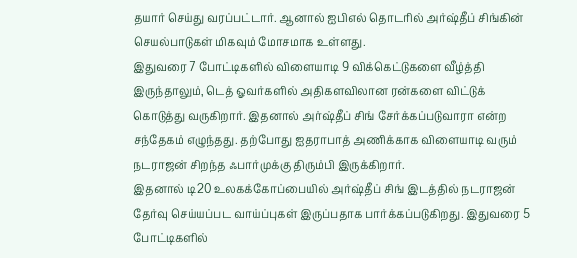தயார் செய்து வரப்பட்டார். ஆனால் ஐபிஎல் தொடரில் அர்ஷ்தீப் சிங்கின் செயல்பாடுகள் மிகவும் மோசமாக உள்ளது.
இதுவரை 7 போட்டிகளில் விளையாடி 9 விக்கெட்டுகளை வீழ்த்தி இருந்தாலும், டெத் ஓவர்களில் அதிகளவிலான ரன்களை விட்டுக் கொடுத்து வருகிறார். இதனால் அர்ஷ்தீப் சிங் சேர்க்கப்படுவாரா என்ற சந்தேகம் எழுந்தது. தற்போது ஐதராபாத் அணிக்காக விளையாடி வரும் நடராஜன் சிறந்த ஃபார்முக்கு திரும்பி இருக்கிறார்.
இதனால் டி20 உலகக்கோப்பையில் அர்ஷ்தீப் சிங் இடத்தில் நடராஜன் தேர்வு செய்யப்பட வாய்ப்புகள் இருப்பதாக பார்க்கப்படுகிறது. இதுவரை 5 போட்டிகளில்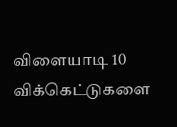விளையாடி 10 விக்கெட்டுகளை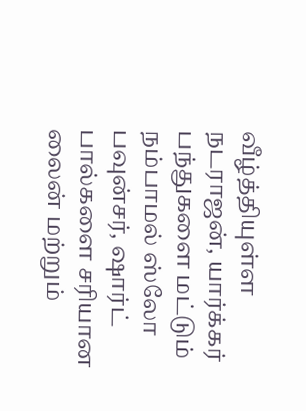வீழ்த்தியுள்ள நடராஜன், யார்க்கர் பந்துகளை மட்டும் நம்பாமல் ஸ்லோ பவுன்சர், ஷார்ட் பால்களை சரியான லைன் மற்றும்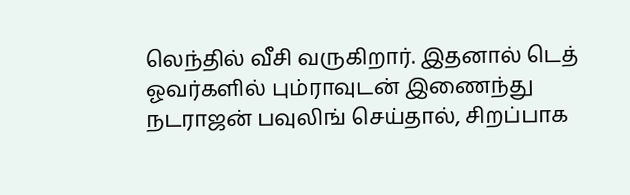லெந்தில் வீசி வருகிறார். இதனால் டெத் ஓவர்களில் பும்ராவுடன் இணைந்து நடராஜன் பவுலிங் செய்தால், சிறப்பாக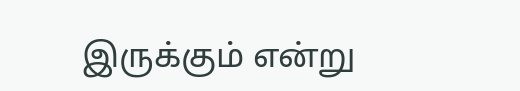இருக்கும் என்று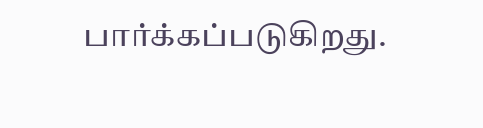பார்க்கப்படுகிறது.